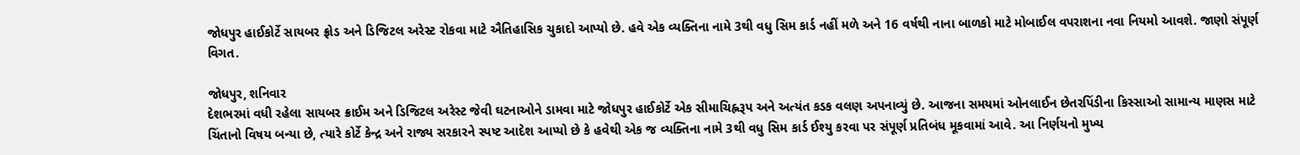જોધપુર હાઈકોર્ટે સાયબર ફ્રોડ અને ડિજિટલ અરેસ્ટ રોકવા માટે ઐતિહાસિક ચુકાદો આપ્યો છે. હવે એક વ્યક્તિના નામે 3થી વધુ સિમ કાર્ડ નહીં મળે અને 16 વર્ષથી નાના બાળકો માટે મોબાઈલ વપરાશના નવા નિયમો આવશે. જાણો સંપૂર્ણ વિગત.

જોધપુર, શનિવાર
દેશભરમાં વધી રહેલા સાયબર ક્રાઈમ અને ડિજિટલ અરેસ્ટ જેવી ઘટનાઓને ડામવા માટે જોધપુર હાઈકોર્ટે એક સીમાચિહ્નરૂપ અને અત્યંત કડક વલણ અપનાવ્યું છે. આજના સમયમાં ઓનલાઈન છેતરપિંડીના કિસ્સાઓ સામાન્ય માણસ માટે ચિંતાનો વિષય બન્યા છે, ત્યારે કોર્ટે કેન્દ્ર અને રાજ્ય સરકારને સ્પષ્ટ આદેશ આપ્યો છે કે હવેથી એક જ વ્યક્તિના નામે 3થી વધુ સિમ કાર્ડ ઈશ્યુ કરવા પર સંપૂર્ણ પ્રતિબંધ મૂકવામાં આવે. આ નિર્ણયનો મુખ્ય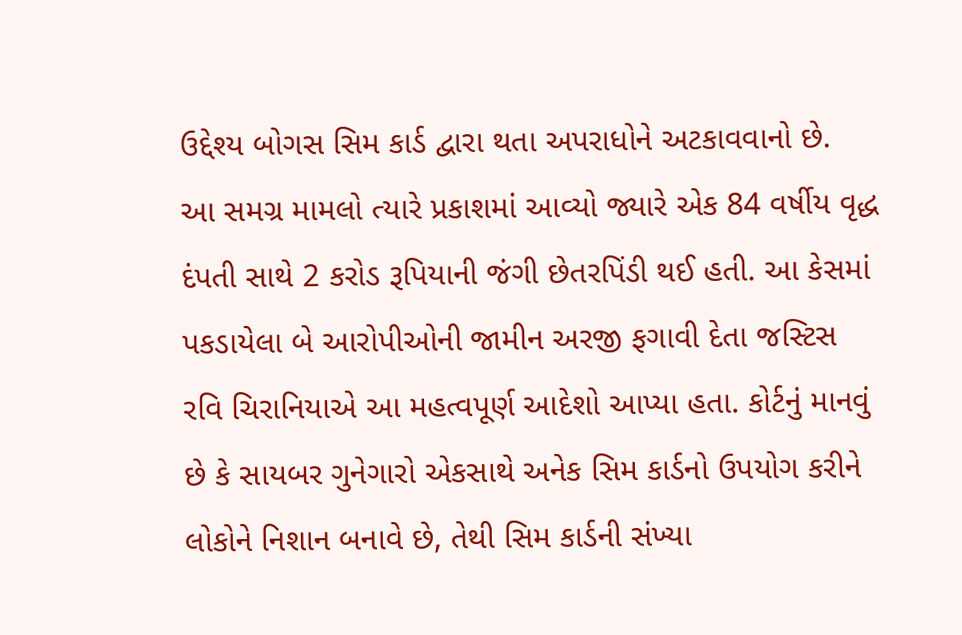ઉદ્દેશ્ય બોગસ સિમ કાર્ડ દ્વારા થતા અપરાધોને અટકાવવાનો છે.
આ સમગ્ર મામલો ત્યારે પ્રકાશમાં આવ્યો જ્યારે એક 84 વર્ષીય વૃદ્ધ દંપતી સાથે 2 કરોડ રૂપિયાની જંગી છેતરપિંડી થઈ હતી. આ કેસમાં પકડાયેલા બે આરોપીઓની જામીન અરજી ફગાવી દેતા જસ્ટિસ રવિ ચિરાનિયાએ આ મહત્વપૂર્ણ આદેશો આપ્યા હતા. કોર્ટનું માનવું છે કે સાયબર ગુનેગારો એકસાથે અનેક સિમ કાર્ડનો ઉપયોગ કરીને લોકોને નિશાન બનાવે છે, તેથી સિમ કાર્ડની સંખ્યા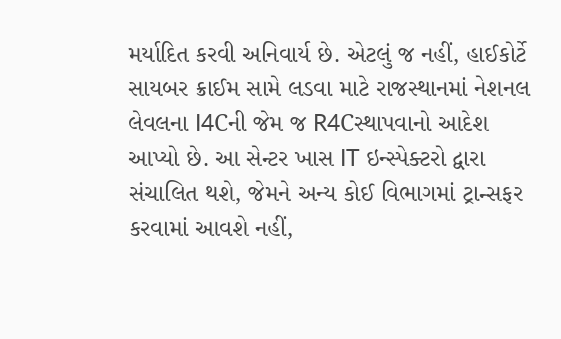મર્યાદિત કરવી અનિવાર્ય છે. એટલું જ નહીં, હાઈકોર્ટે સાયબર ક્રાઈમ સામે લડવા માટે રાજસ્થાનમાં નેશનલ લેવલના I4Cની જેમ જ R4Cસ્થાપવાનો આદેશ આપ્યો છે. આ સેન્ટર ખાસ IT ઇન્સ્પેક્ટરો દ્વારા સંચાલિત થશે, જેમને અન્ય કોઈ વિભાગમાં ટ્રાન્સફર કરવામાં આવશે નહીં,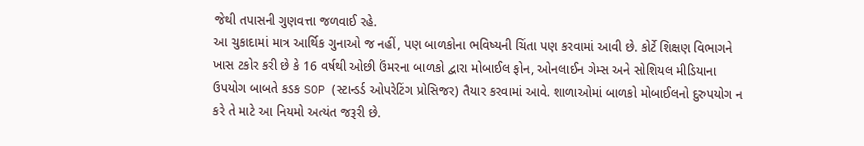જેથી તપાસની ગુણવત્તા જળવાઈ રહે.
આ ચુકાદામાં માત્ર આર્થિક ગુનાઓ જ નહીં, પણ બાળકોના ભવિષ્યની ચિંતા પણ કરવામાં આવી છે. કોર્ટે શિક્ષણ વિભાગને ખાસ ટકોર કરી છે કે 16 વર્ષથી ઓછી ઉંમરના બાળકો દ્વારા મોબાઈલ ફોન, ઓનલાઈન ગેમ્સ અને સોશિયલ મીડિયાના ઉપયોગ બાબતે કડક SOP (સ્ટાન્ડર્ડ ઓપરેટિંગ પ્રોસિજર) તૈયાર કરવામાં આવે. શાળાઓમાં બાળકો મોબાઈલનો દુરુપયોગ ન કરે તે માટે આ નિયમો અત્યંત જરૂરી છે.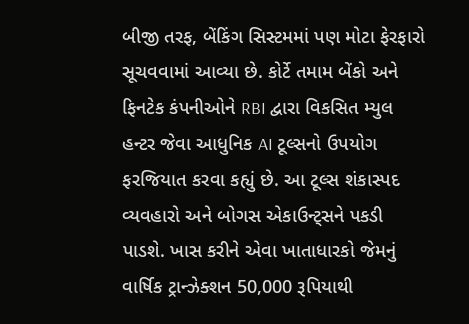બીજી તરફ, બેંકિંગ સિસ્ટમમાં પણ મોટા ફેરફારો સૂચવવામાં આવ્યા છે. કોર્ટે તમામ બેંકો અને ફિનટેક કંપનીઓને RBI દ્વારા વિકસિત મ્યુલ હન્ટર જેવા આધુનિક AI ટૂલ્સનો ઉપયોગ ફરજિયાત કરવા કહ્યું છે. આ ટૂલ્સ શંકાસ્પદ વ્યવહારો અને બોગસ એકાઉન્ટ્સને પકડી પાડશે. ખાસ કરીને એવા ખાતાધારકો જેમનું વાર્ષિક ટ્રાન્ઝેક્શન 50,000 રૂપિયાથી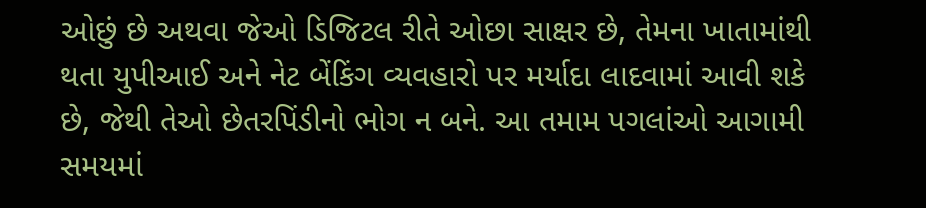ઓછું છે અથવા જેઓ ડિજિટલ રીતે ઓછા સાક્ષર છે, તેમના ખાતામાંથી થતા યુપીઆઈ અને નેટ બેંકિંગ વ્યવહારો પર મર્યાદા લાદવામાં આવી શકે છે, જેથી તેઓ છેતરપિંડીનો ભોગ ન બને. આ તમામ પગલાંઓ આગામી સમયમાં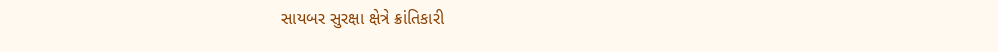સાયબર સુરક્ષા ક્ષેત્રે ક્રાંતિકારી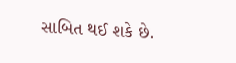સાબિત થઈ શકે છે.